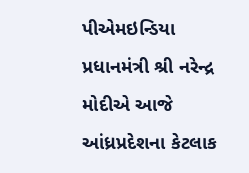પીએમઇન્ડિયા
પ્રધાનમંત્રી શ્રી નરેન્દ્ર મોદીએ આજે આંધ્રપ્રદેશના કેટલાક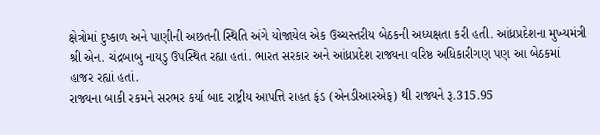ક્ષેત્રોમાં દુષ્કાળ અને પાણીની અછતની સ્થિતિ અંગે યોજાયેલ એક ઉચ્ચસ્તરીય બેઠકની અધ્યક્ષતા કરી હતી. આંધ્રપ્રદેશના મુખ્યમંત્રી શ્રી એન. ચંદ્રબાબુ નાયડુ ઉપસ્થિત રહ્યા હતાં. ભારત સરકાર અને આંધ્રપ્રદેશ રાજ્યના વરિષ્ઠ અધિકારીગણ પણ આ બેઠકમાં હાજર રહ્યાં હતાં.
રાજ્યના બાકી રકમને સરભર કર્યા બાદ રાષ્ટ્રીય આપત્તિ રાહત ફંડ (એનડીઆરએફ) થી રાજ્યને રૂ.315.95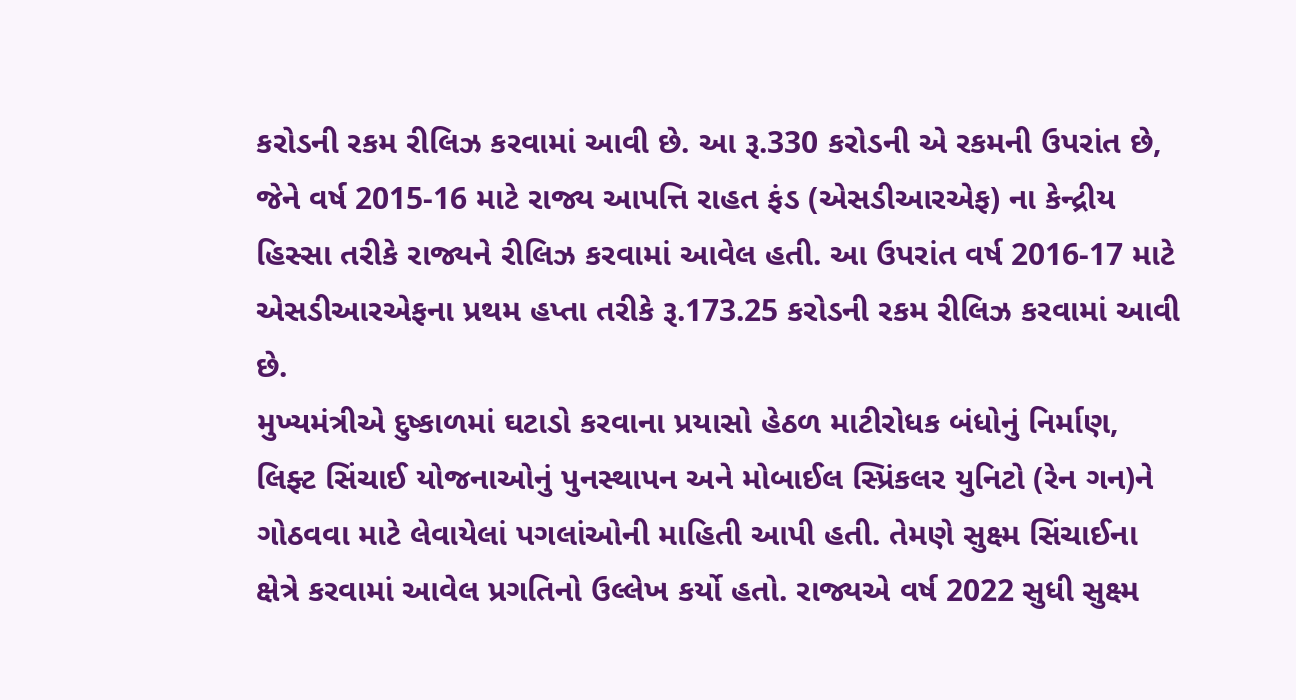કરોડની રકમ રીલિઝ કરવામાં આવી છે. આ રૂ.330 કરોડની એ રકમની ઉપરાંત છે, જેને વર્ષ 2015-16 માટે રાજ્ય આપત્તિ રાહત ફંડ (એસડીઆરએફ) ના કેન્દ્રીય હિસ્સા તરીકે રાજ્યને રીલિઝ કરવામાં આવેલ હતી. આ ઉપરાંત વર્ષ 2016-17 માટે એસડીઆરએફના પ્રથમ હપ્તા તરીકે રૂ.173.25 કરોડની રકમ રીલિઝ કરવામાં આવી છે.
મુખ્યમંત્રીએ દુષ્કાળમાં ઘટાડો કરવાના પ્રયાસો હેઠળ માટીરોધક બંધોનું નિર્માણ, લિફ્ટ સિંચાઈ યોજનાઓનું પુનસ્થાપન અને મોબાઈલ સ્પ્રિંકલર યુનિટો (રેન ગન)ને ગોઠવવા માટે લેવાયેલાં પગલાંઓની માહિતી આપી હતી. તેમણે સુક્ષ્મ સિંચાઈના ક્ષેત્રે કરવામાં આવેલ પ્રગતિનો ઉલ્લેખ કર્યો હતો. રાજ્યએ વર્ષ 2022 સુધી સુક્ષ્મ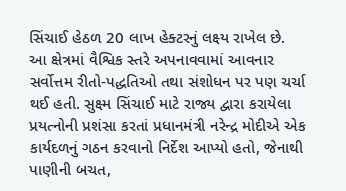સિંચાઈ હેઠળ 20 લાખ હેક્ટરનું લક્ષ્ય રાખેલ છે. આ ક્ષેત્રમાં વૈશ્વિક સ્તરે અપનાવવામાં આવનાર સર્વોત્તમ રીતો-પદ્ધતિઓ તથા સંશોધન પર પણ ચર્ચા થઈ હતી. સુક્ષ્મ સિંચાઈ માટે રાજ્ય દ્વારા કરાયેલા પ્રયત્નોની પ્રશંસા કરતાં પ્રધાનમંત્રી નરેન્દ્ર મોદીએ એક કાર્યદળનું ગઠન કરવાનો નિર્દેશ આપ્યો હતો, જેનાથી પાણીની બચત,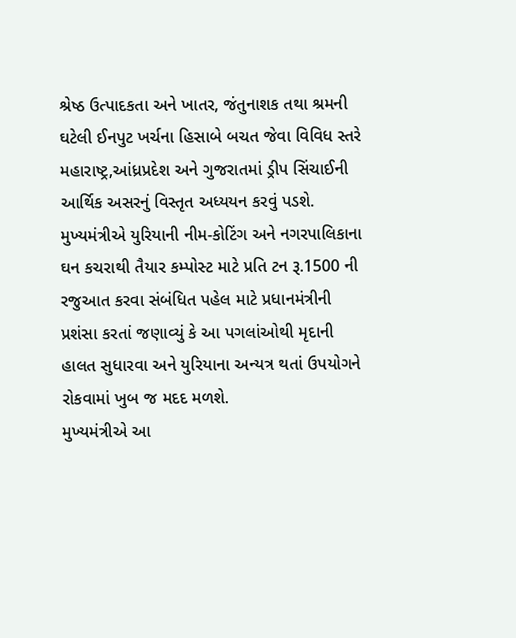શ્રેષ્ઠ ઉત્પાદકતા અને ખાતર, જંતુનાશક તથા શ્રમની ઘટેલી ઈનપુટ ખર્ચના હિસાબે બચત જેવા વિવિધ સ્તરે મહારાષ્ટ્ર,આંધ્રપ્રદેશ અને ગુજરાતમાં ડ્રીપ સિંચાઈની આર્થિક અસરનું વિસ્તૃત અધ્યયન કરવું પડશે.
મુખ્યમંત્રીએ યુરિયાની નીમ-કોટિંગ અને નગરપાલિકાના ઘન કચરાથી તૈયાર કમ્પોસ્ટ માટે પ્રતિ ટન રૂ.1500 ની રજુઆત કરવા સંબંધિત પહેલ માટે પ્રધાનમંત્રીની પ્રશંસા કરતાં જણાવ્યું કે આ પગલાંઓથી મૃદાની હાલત સુધારવા અને યુરિયાના અન્યત્ર થતાં ઉપયોગને રોકવામાં ખુબ જ મદદ મળશે.
મુખ્યમંત્રીએ આ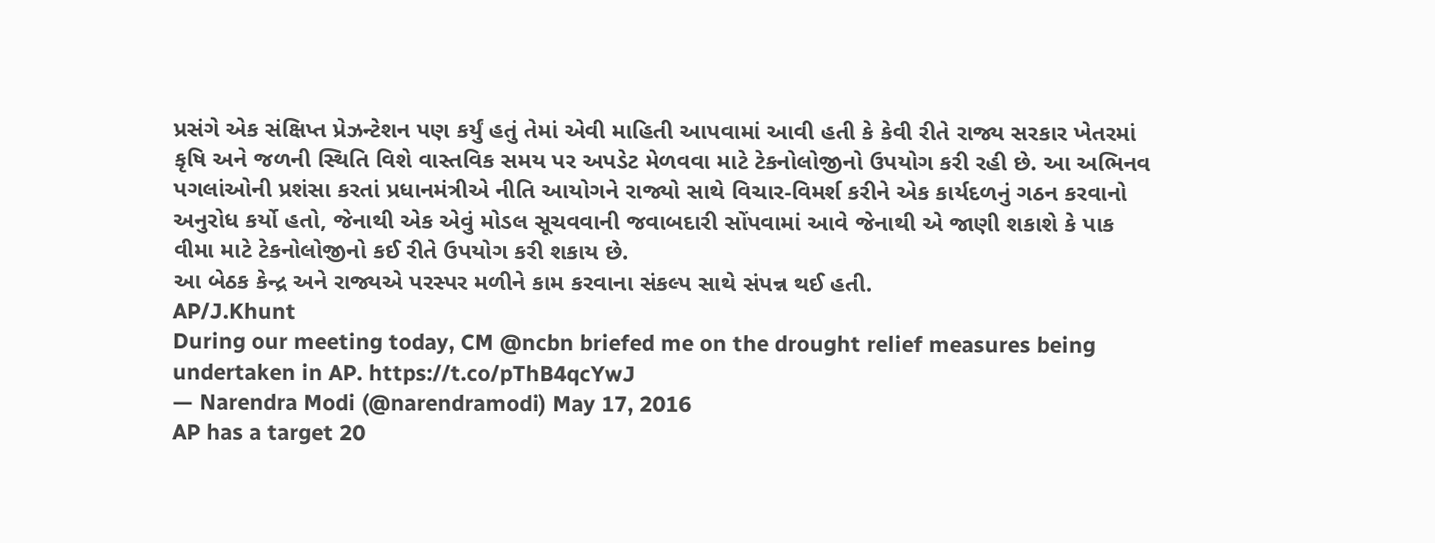પ્રસંગે એક સંક્ષિપ્ત પ્રેઝન્ટેશન પણ કર્યું હતું તેમાં એવી માહિતી આપવામાં આવી હતી કે કેવી રીતે રાજ્ય સરકાર ખેતરમાં કૃષિ અને જળની સ્થિતિ વિશે વાસ્તવિક સમય પર અપડેટ મેળવવા માટે ટેકનોલોજીનો ઉપયોગ કરી રહી છે. આ અભિનવ પગલાંઓની પ્રશંસા કરતાં પ્રધાનમંત્રીએ નીતિ આયોગને રાજ્યો સાથે વિચાર-વિમર્શ કરીને એક કાર્યદળનું ગઠન કરવાનો અનુરોધ કર્યો હતો, જેનાથી એક એવું મોડલ સૂચવવાની જવાબદારી સોંપવામાં આવે જેનાથી એ જાણી શકાશે કે પાક વીમા માટે ટેકનોલોજીનો કઈ રીતે ઉપયોગ કરી શકાય છે.
આ બેઠક કેન્દ્ર અને રાજ્યએ પરસ્પર મળીને કામ કરવાના સંકલ્પ સાથે સંપન્ન થઈ હતી.
AP/J.Khunt
During our meeting today, CM @ncbn briefed me on the drought relief measures being undertaken in AP. https://t.co/pThB4qcYwJ
— Narendra Modi (@narendramodi) May 17, 2016
AP has a target 20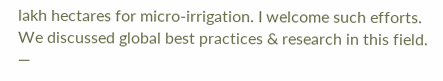lakh hectares for micro-irrigation. I welcome such efforts. We discussed global best practices & research in this field.
—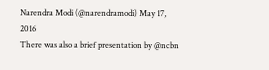Narendra Modi (@narendramodi) May 17, 2016
There was also a brief presentation by @ncbn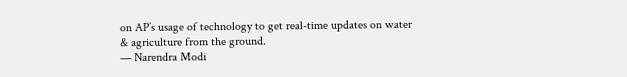on AP’s usage of technology to get real-time updates on water & agriculture from the ground.
— Narendra Modi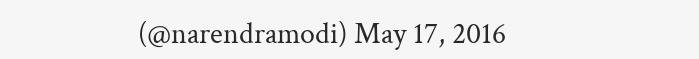(@narendramodi) May 17, 2016